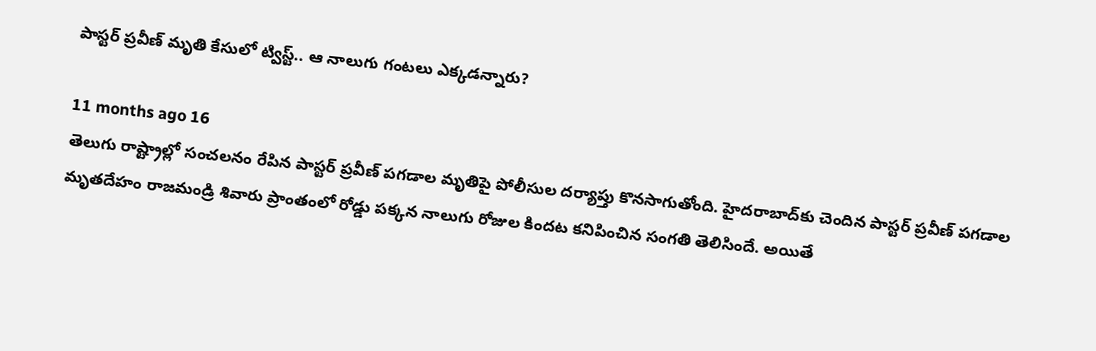పాస్టర్ ప్రవీణ్ మృతి కేసులో ట్విస్ట్.. ఆ నాలుగు గంటలు ఎక్కడన్నారు?

11 months ago 16
తెలుగు రాష్ట్రాల్లో సంచలనం రేపిన పాస్టర్ ప్రవీణ్ పగడాల మృతిపై పోలీసుల దర్యాప్తు కొనసాగుతోంది. హైదరాబాద్‌కు చెందిన పాస్టర్ ప్రవీణ్ పగడాల మృతదేహం రాజమండ్రి శివారు ప్రాంతంలో రోడ్డు పక్కన నాలుగు రోజుల కిందట కనిపించిన సంగతి తెలిసిందే. అయితే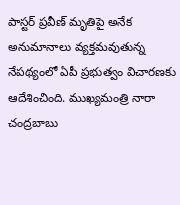పాస్టర్ ప్రవీణ్ మృతిపై అనేక అనుమానాలు వ్యక్తమవుతున్న నేపథ్యంలో ఏపీ ప్రభుత్వం విచారణకు ఆదేశించింది. ముఖ్యమంత్రి నారా చంద్రబాబు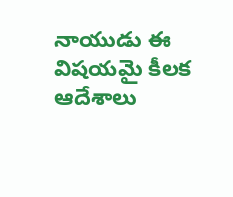నాయుడు ఈ విషయమై కీలక ఆదేశాలు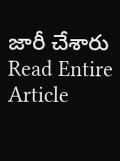జారీ చేశారు
Read Entire Article